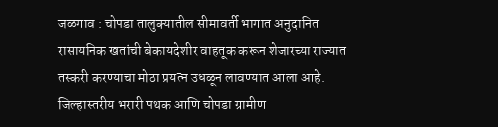जळगाव : चोपडा तालुक्यातील सीमावर्ती भागात अनुदानित रासायनिक खतांची बेकायदेशीर वाहतूक करून शेजारच्या राज्यात तस्करी करण्याचा मोठा प्रयत्न उधळून लावण्यात आला आहे. जिल्हास्तरीय भरारी पथक आणि चोपडा ग्रामीण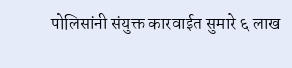पोलिसांनी संयुक्त कारवाईत सुमारे ६ लाख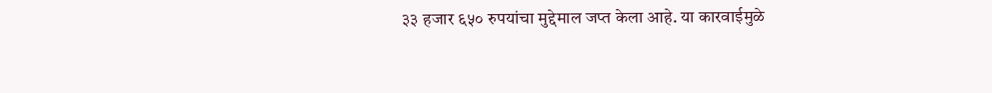३३ हजार ६५० रुपयांचा मुद्देमाल जप्त केला आहे. या कारवाईमुळे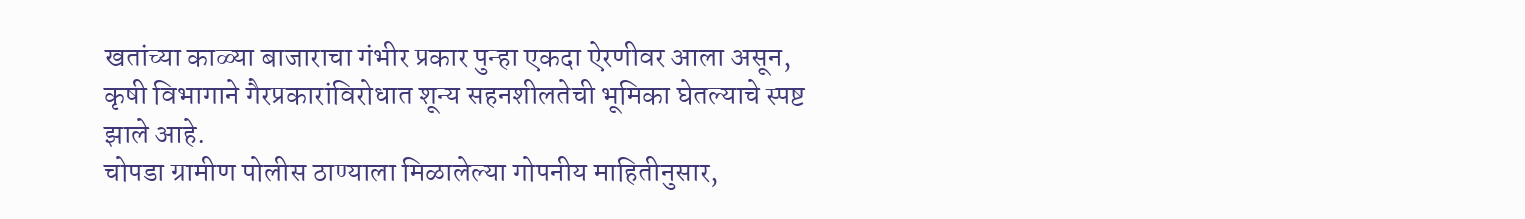खतांच्या काळ्या बाजाराचा गंभीर प्रकार पुन्हा एकदा ऐरणीवर आला असून, कृषी विभागाने गैरप्रकारांविरोधात शून्य सहनशीलतेची भूमिका घेतल्याचे स्पष्ट झाले आहे.
चोपडा ग्रामीण पोलीस ठाण्याला मिळालेल्या गोपनीय माहितीनुसार,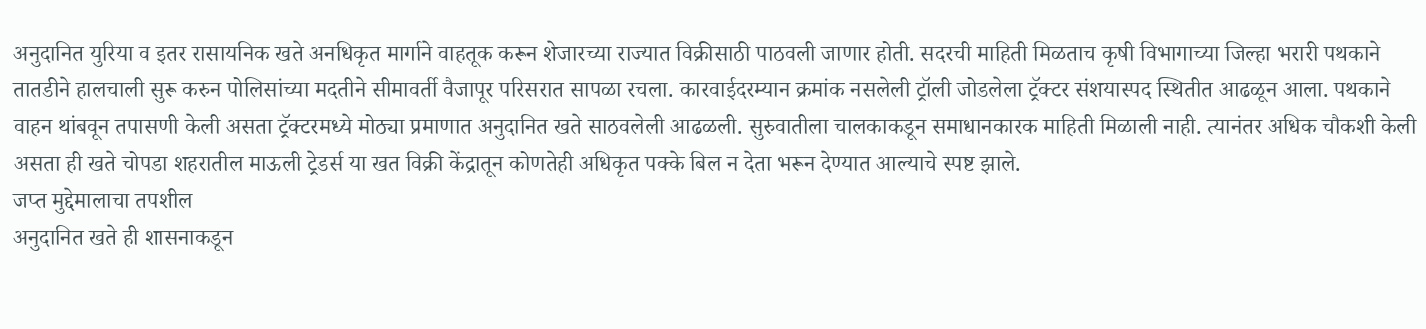अनुदानित युरिया व इतर रासायनिक खते अनधिकृत मार्गाने वाहतूक करून शेजारच्या राज्यात विक्रीसाठी पाठवली जाणार होती. सदरची माहिती मिळताच कृषी विभागाच्या जिल्हा भरारी पथकाने तातडीने हालचाली सुरू करुन पोलिसांच्या मदतीने सीमावर्ती वैजापूर परिसरात सापळा रचला. कारवाईदरम्यान क्रमांक नसलेली ट्रॉली जोडलेला ट्रॅक्टर संशयास्पद स्थितीत आढळून आला. पथकाने वाहन थांबवून तपासणी केली असता ट्रॅक्टरमध्ये मोठ्या प्रमाणात अनुदानित खते साठवलेली आढळली. सुरुवातीला चालकाकडून समाधानकारक माहिती मिळाली नाही. त्यानंतर अधिक चौकशी केली असता ही खते चोपडा शहरातील माऊली ट्रेडर्स या खत विक्री केंद्रातून कोणतेही अधिकृत पक्के बिल न देता भरून देण्यात आल्याचे स्पष्ट झाले.
जप्त मुद्देमालाचा तपशील
अनुदानित खते ही शासनाकडून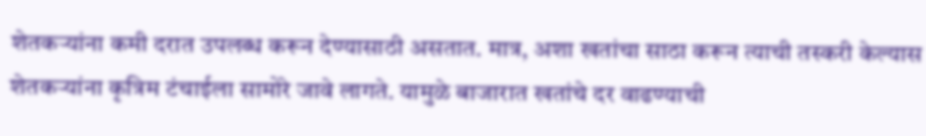शेतकऱ्यांना कमी दरात उपलब्ध करून देण्यासाठी असतात. मात्र, अशा खतांचा साठा करून त्याची तस्करी केल्यास शेतकऱ्यांना कृत्रिम टंचाईला सामोरे जावे लागते. यामुळे बाजारात खतांचे दर वाढण्याची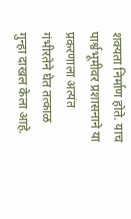शक्यता निर्माण होते. याच पार्श्वभूमीवर प्रशासनाने या प्रकरणाला अत्यंत गंभीरतेने घेत तत्काळ गुन्हा दाखल केला आहे.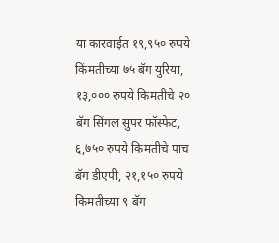या कारवाईत १९,९५० रुपये किंमतीच्या ७५ बॅग युरिया, १३,००० रुपये किमतीचे २० बॅग सिंगल सुपर फॉस्फेट, ६,७५० रुपये किमतीचे पाच बॅग डीएपी, २१,१५० रुपये किमतीच्या ९ बॅग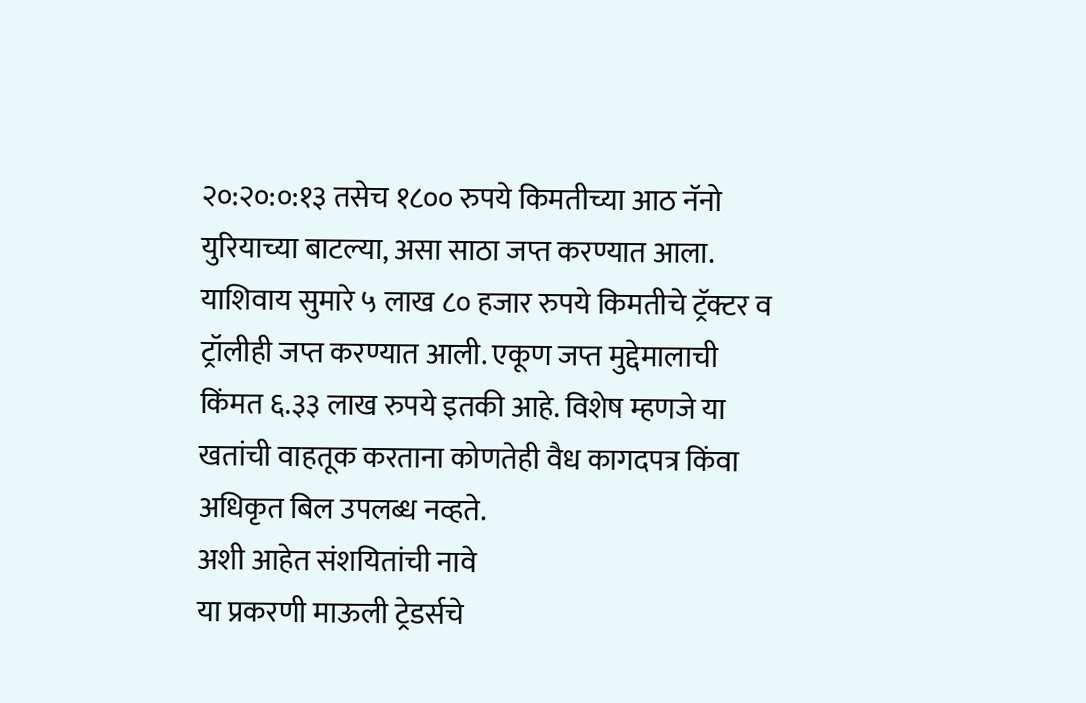२०:२०:०:१३ तसेच १८०० रुपये किमतीच्या आठ नॅनो युरियाच्या बाटल्या, असा साठा जप्त करण्यात आला. याशिवाय सुमारे ५ लाख ८० हजार रुपये किमतीचे ट्रॅक्टर व ट्रॉलीही जप्त करण्यात आली. एकूण जप्त मुद्देमालाची किंमत ६.३३ लाख रुपये इतकी आहे. विशेष म्हणजे या खतांची वाहतूक करताना कोणतेही वैध कागदपत्र किंवा अधिकृत बिल उपलब्ध नव्हते.
अशी आहेत संशयितांची नावे
या प्रकरणी माऊली ट्रेडर्सचे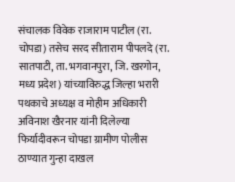संचालक विवेक राजाराम पाटील (रा. चोपडा) तसेच सरद सीताराम पीपलदे (रा. सातपाटी, ता. भगवानपुरा, जि. खरगोन, मध्य प्रदेश) यांच्याविरुद्ध जिल्हा भरारी पथकाचे अध्यक्ष व मोहीम अधिकारी अविनाश खैरनार यांनी दिलेल्या फिर्यादीवरून चोपडा ग्रामीण पोलीस ठाण्यात गुन्हा दाखल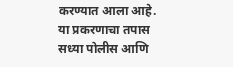करण्यात आला आहे. या प्रकरणाचा तपास सध्या पोलीस आणि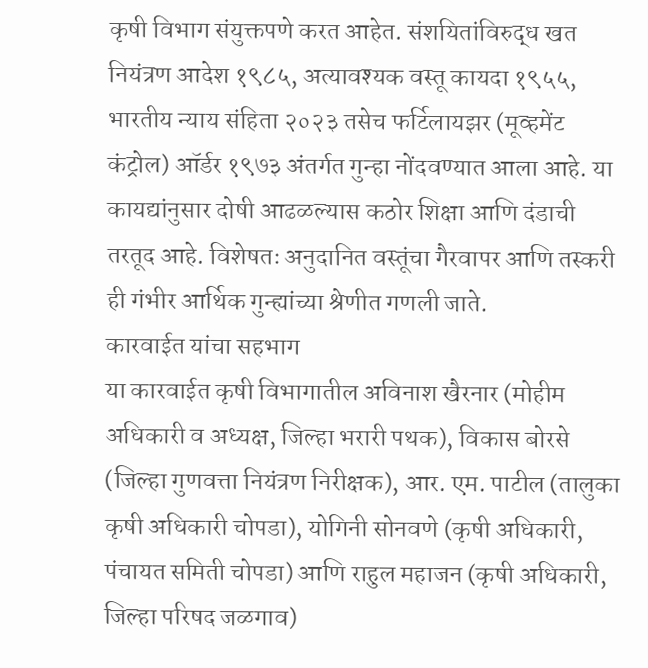कृषी विभाग संयुक्तपणे करत आहेत. संशयितांविरुद्ध खत नियंत्रण आदेश १९८५, अत्यावश्यक वस्तू कायदा १९५५, भारतीय न्याय संहिता २०२३ तसेच फर्टिलायझर (मूव्हमेंट कंट्रोल) ऑर्डर १९७३ अंतर्गत गुन्हा नोंदवण्यात आला आहे. या कायद्यांनुसार दोषी आढळल्यास कठोर शिक्षा आणि दंडाची तरतूद आहे. विशेषतः अनुदानित वस्तूंचा गैरवापर आणि तस्करी ही गंभीर आर्थिक गुन्ह्यांच्या श्रेणीत गणली जाते.
कारवाईत यांचा सहभाग
या कारवाईत कृषी विभागातील अविनाश खैरनार (मोहीम अधिकारी व अध्यक्ष, जिल्हा भरारी पथक), विकास बोरसे (जिल्हा गुणवत्ता नियंत्रण निरीक्षक), आर. एम. पाटील (तालुका कृषी अधिकारी चोपडा), योगिनी सोनवणे (कृषी अधिकारी, पंचायत समिती चोपडा) आणि राहुल महाजन (कृषी अधिकारी, जिल्हा परिषद जळगाव)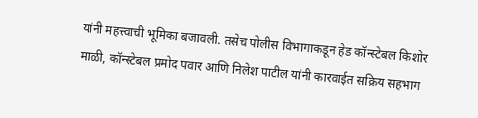यांनी महत्त्वाची भूमिका बजावली. तसेच पोलीस विभागाकडून हेड कॉन्स्टेबल किशोर माळी, कॉन्स्टेबल प्रमोद पवार आणि निलेश पाटील यांनी कारवाईत सक्रिय सहभाग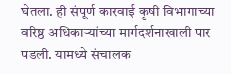घेतला. ही संपूर्ण कारवाई कृषी विभागाच्या वरिष्ठ अधिकाऱ्यांच्या मार्गदर्शनाखाली पार पडली. यामध्ये संचालक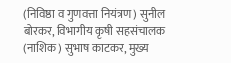(निविष्ठा व गुणवत्ता नियंत्रण) सुनील बोरकर, विभागीय कृषी सहसंचालक (नाशिक) सुभाष काटकर, मुख्य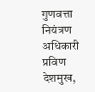गुणवत्ता नियंत्रण अधिकारी प्रविण देशमुख,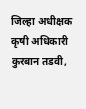जिल्हा अधीक्षक कृषी अधिकारी कुरबान तडवी,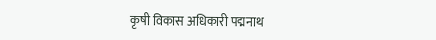कृषी विकास अधिकारी पद्मनाथ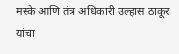मस्के आणि तंत्र अधिकारी उल्हास ठाकूर यांचा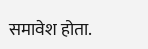समावेश होता.